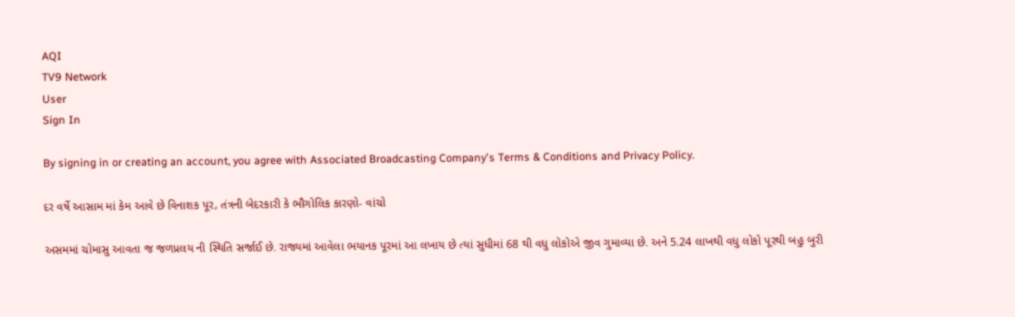AQI
TV9 Network
User
Sign In

By signing in or creating an account, you agree with Associated Broadcasting Company's Terms & Conditions and Privacy Policy.

દર વર્ષે આસામ માં કેમ આવે છે વિનાશક પૂર, તંત્રની બેદરકારી કે ભૌગોલિક કારણો- વાંચો

અસમમાં ચોમાસુ આવતા જ જળપ્રલય ની સ્થિતિ સર્જાઈ છે. રાજ્યમાં આવેલા ભયાનક પૂરમાં આ લખાય છે ત્યાં સુધીમાં 68 થી વધુ લોકોએ જીવ ગુમાવ્યા છે. અને 5.24 લાખથી વધુ લોકો પૂરથી બહુ બુરી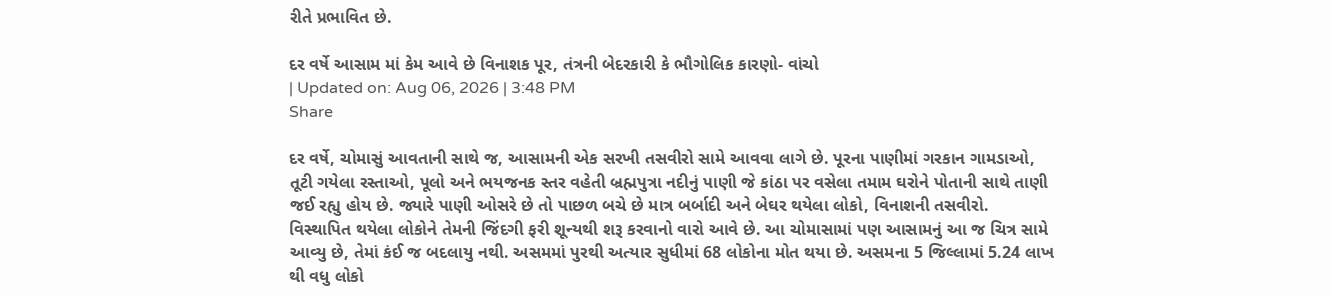રીતે પ્રભાવિત છે.

દર વર્ષે આસામ માં કેમ આવે છે વિનાશક પૂર, તંત્રની બેદરકારી કે ભૌગોલિક કારણો- વાંચો
| Updated on: Aug 06, 2026 | 3:48 PM
Share

દર વર્ષે, ચોમાસું આવતાની સાથે જ, આસામની એક સરખી તસવીરો સામે આવવા લાગે છે. પૂરના પાણીમાં ગરકાન ગામડાઓ, તૂટી ગયેલા રસ્તાઓ, પૂલો અને ભયજનક સ્તર વહેતી બ્રહ્મપુત્રા નદીનું પાણી જે કાંઠા પર વસેલા તમામ ઘરોને પોતાની સાથે તાણી જઈ રહ્યુ હોય છે. જ્યારે પાણી ઓસરે છે તો પાછળ બચે છે માત્ર બર્બાદી અને બેઘર થયેલા લોકો, વિનાશની તસવીરો. વિસ્થાપિત થયેલા લોકોને તેમની જિંદગી ફરી શૂન્યથી શરૂ કરવાનો વારો આવે છે. આ ચોમાસામાં પણ આસામનું આ જ ચિત્ર સામે આવ્યુ છે, તેમાં કંઈ જ બદલાયુ નથી. અસમમાં પુરથી અત્યાર સુધીમાં 68 લોકોના મોત થયા છે. અસમના 5 જિલ્લામાં 5.24 લાખ થી વધુ લોકો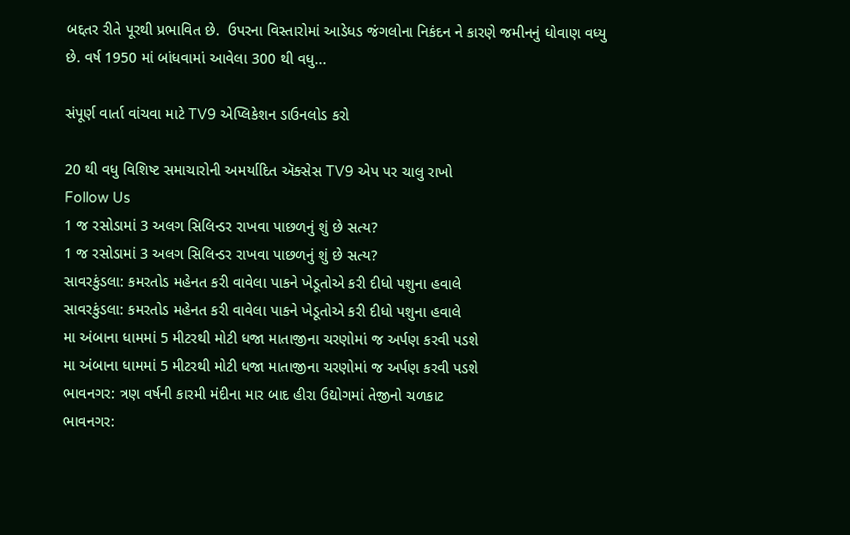બદ્દતર રીતે પૂરથી પ્રભાવિત છે.  ઉપરના વિસ્તારોમાં આડેધડ જંગલોના નિકંદન ને કારણે જમીનનું ધોવાણ વધ્યુ છે. વર્ષ 1950 માં બાંધવામાં આવેલા 300 થી વધુ...

સંપૂર્ણ વાર્તા વાંચવા માટે TV9 એપ્લિકેશન ડાઉનલોડ કરો

20 થી વધુ વિશિષ્ટ સમાચારોની અમર્યાદિત ઍક્સેસ TV9 એપ પર ચાલુ રાખો
Follow Us
1 જ રસોડામાં 3 અલગ સિલિન્ડર રાખવા પાછળનું શું છે સત્ય?
1 જ રસોડામાં 3 અલગ સિલિન્ડર રાખવા પાછળનું શું છે સત્ય?
સાવરકુંડલા: કમરતોડ મહેનત કરી વાવેલા પાકને ખેડૂતોએ કરી દીધો પશુના હવાલે
સાવરકુંડલા: કમરતોડ મહેનત કરી વાવેલા પાકને ખેડૂતોએ કરી દીધો પશુના હવાલે
મા અંબાના ધામમાં 5 મીટરથી મોટી ધજા માતાજીના ચરણોમાં જ અર્પણ કરવી પડશે
મા અંબાના ધામમાં 5 મીટરથી મોટી ધજા માતાજીના ચરણોમાં જ અર્પણ કરવી પડશે
ભાવનગર: ત્રણ વર્ષની કારમી મંદીના માર બાદ હીરા ઉદ્યોગમાં તેજીનો ચળકાટ
ભાવનગર: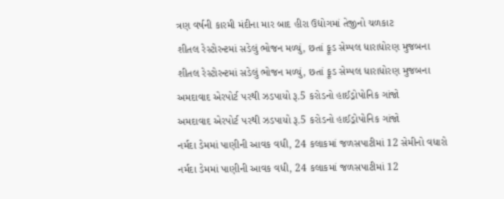ત્રણ વર્ષની કારમી મંદીના માર બાદ હીરા ઉદ્યોગમાં તેજીનો ચળકાટ
શીતલ રેસ્ટોરન્ટમાં સડેલું ભોજન મળ્યું, છતાં ફૂડ સેમ્પલ ધારાધોરણ મુજબના
શીતલ રેસ્ટોરન્ટમાં સડેલું ભોજન મળ્યું, છતાં ફૂડ સેમ્પલ ધારાધોરણ મુજબના
અમદાવાદ એરપોર્ટ પરથી ઝડપાયો રૂ.5 કરોડનો હાઈડ્રોપોનિક ગાંજો
અમદાવાદ એરપોર્ટ પરથી ઝડપાયો રૂ.5 કરોડનો હાઈડ્રોપોનિક ગાંજો
નર્મદા ડેમમાં પાણીની આવક વધી, 24 કલાકમાં જળસપાટીમાં 12 સેમીનો વધારો
નર્મદા ડેમમાં પાણીની આવક વધી, 24 કલાકમાં જળસપાટીમાં 12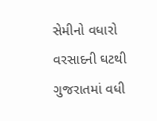સેમીનો વધારો
વરસાદની ઘટથી ગુજરાતમાં વધી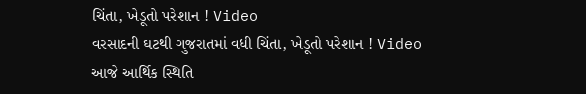ચિંતા, ખેડૂતો પરેશાન ! Video
વરસાદની ઘટથી ગુજરાતમાં વધી ચિંતા, ખેડૂતો પરેશાન ! Video
આજે આર્થિક સ્થિતિ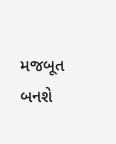મજબૂત બનશે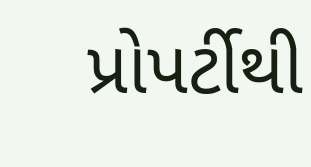પ્રોપર્ટીથી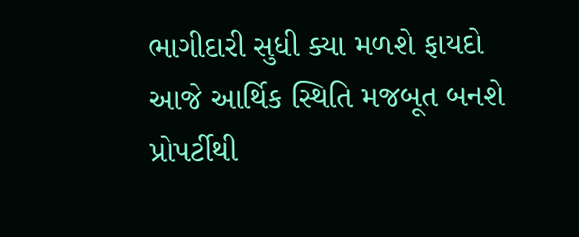ભાગીદારી સુધી ક્યા મળશે ફાયદો
આજે આર્થિક સ્થિતિ મજબૂત બનશે પ્રોપર્ટીથી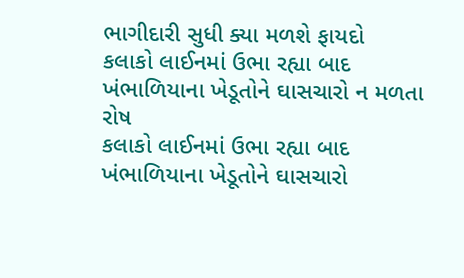ભાગીદારી સુધી ક્યા મળશે ફાયદો
કલાકો લાઈનમાં ઉભા રહ્યા બાદ ખંભાળિયાના ખેડૂતોને ઘાસચારો ન મળતા રોષ
કલાકો લાઈનમાં ઉભા રહ્યા બાદ ખંભાળિયાના ખેડૂતોને ઘાસચારો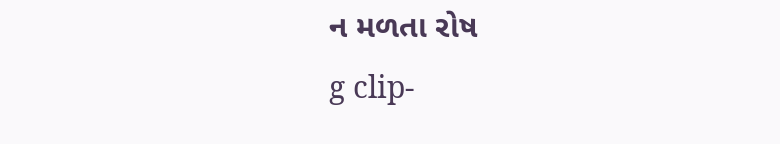ન મળતા રોષ
g clip-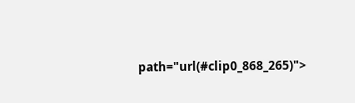path="url(#clip0_868_265)">